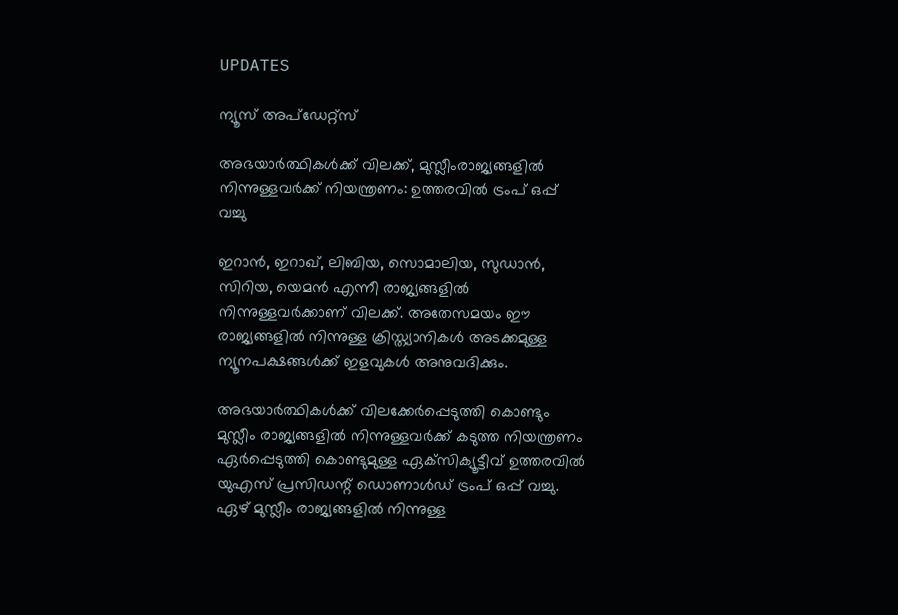UPDATES

ന്യൂസ് അപ്ഡേറ്റ്സ്

അഭയാര്‍ത്ഥികള്‍ക്ക് വിലക്ക്, മുസ്ലീംരാജ്യങ്ങളില്‍ നിന്നുള്ളവര്‍ക്ക് നിയന്ത്രണം: ഉത്തരവില്‍ ട്രംപ് ഒപ്പ് വച്ചു

ഇറാന്‍, ഇറാഖ്, ലിബിയ, സൊമാലിയ, സുഡാന്‍, സിറിയ, യെമന്‍ എന്നീ രാജ്യങ്ങളില്‍ നിന്നുള്ളവര്‍ക്കാണ് വിലക്ക്. അതേസമയം ഈ രാജ്യങ്ങളില്‍ നിന്നുള്ള ക്രിസ്ത്യാനികള്‍ അടക്കമുള്ള ന്യൂനപക്ഷങ്ങള്‍ക്ക് ഇളവുകള്‍ അനുവദിക്കും.

അഭയാര്‍ത്ഥികള്‍ക്ക് വിലക്കേര്‍പ്പെടുത്തി കൊണ്ടും മുസ്ലീം രാജ്യങ്ങളില്‍ നിന്നുള്ളവര്‍ക്ക് കടുത്ത നിയന്ത്രണം ഏര്‍പ്പെടുത്തി കൊണ്ടുമുള്ള ഏക്‌സിക്യൂട്ടീവ് ഉത്തരവില്‍ യുഎസ് പ്രസിഡന്റ് ഡൊണാള്‍ഡ് ട്രംപ് ഒപ്പ് വച്ചു. ഏഴ് മുസ്ലീം രാജ്യങ്ങളില്‍ നിന്നുള്ള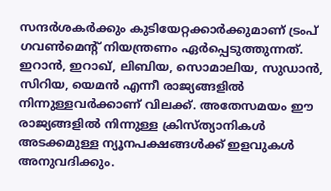സന്ദര്‍ശകര്‍ക്കും കുടിയേറ്റക്കാര്‍ക്കുമാണ് ട്രംപ് ഗവണ്‍മെന്റ് നിയന്ത്രണം ഏര്‍പ്പെടുത്തുന്നത്. ഇറാന്‍, ഇറാഖ്, ലിബിയ, സൊമാലിയ, സുഡാന്‍, സിറിയ, യെമന്‍ എന്നീ രാജ്യങ്ങളില്‍ നിന്നുള്ളവര്‍ക്കാണ് വിലക്ക്. അതേസമയം ഈ രാജ്യങ്ങളില്‍ നിന്നുള്ള ക്രിസ്ത്യാനികള്‍ അടക്കമുള്ള ന്യൂനപക്ഷങ്ങള്‍ക്ക് ഇളവുകള്‍ അനുവദിക്കും.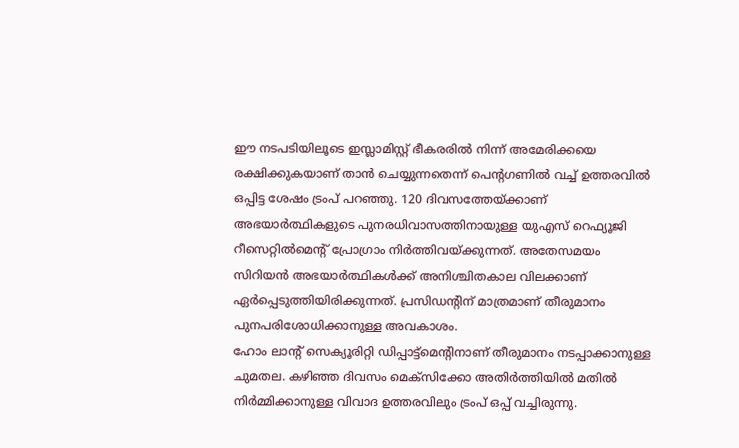ഈ നടപടിയിലൂടെ ഇസ്ലാമിസ്റ്റ് ഭീകരരില്‍ നിന്ന് അമേരിക്കയെ രക്ഷിക്കുകയാണ് താന്‍ ചെയ്യുന്നതെന്ന് പെന്റഗണില്‍ വച്ച് ഉത്തരവില്‍ ഒപ്പിട്ട ശേഷം ട്രംപ് പറഞ്ഞു. 120 ദിവസത്തേയ്ക്കാണ് അഭയാര്‍ത്ഥികളുടെ പുനരധിവാസത്തിനായുള്ള യുഎസ് റെഫ്യൂജി റീസെറ്റില്‍മെന്റ് പ്രോഗ്രാം നിര്‍ത്തിവയ്ക്കുന്നത്. അതേസമയം സിറിയന്‍ അഭയാര്‍ത്ഥികള്‍ക്ക് അനിശ്ചിതകാല വിലക്കാണ് ഏര്‍പ്പെടുത്തിയിരിക്കുന്നത്. പ്രസിഡന്റിന് മാത്രമാണ് തീരുമാനം പുനപരിശോധിക്കാനുള്ള അവകാശം.
ഹോം ലാന്റ് സെക്യൂരിറ്റി ഡിപ്പാട്ട്‌മെന്റിനാണ് തീരുമാനം നടപ്പാക്കാനുള്ള ചുമതല. കഴിഞ്ഞ ദിവസം മെക്‌സിക്കോ അതിര്‍ത്തിയില്‍ മതില്‍ നിര്‍മ്മിക്കാനുള്ള വിവാദ ഉത്തരവിലും ട്രംപ് ഒപ്പ് വച്ചിരുന്നു.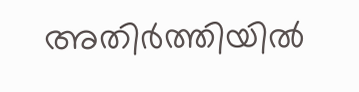അതിര്‍ത്തിയില്‍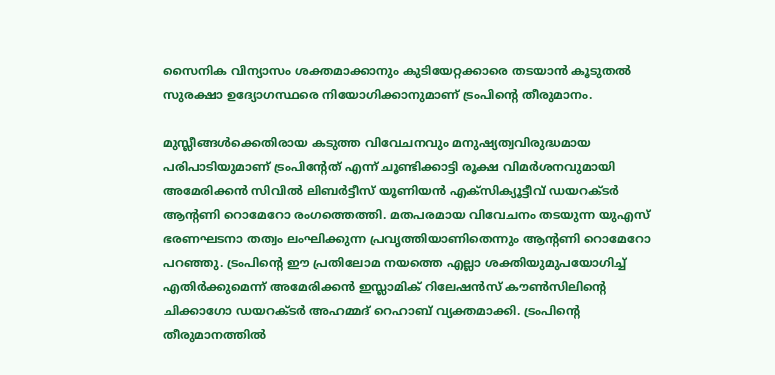സൈനിക വിന്യാസം ശക്തമാക്കാനും കുടിയേറ്റക്കാരെ തടയാന്‍ കൂടുതല്‍ സുരക്ഷാ ഉദ്യോഗസ്ഥരെ നിയോഗിക്കാനുമാണ് ട്രംപിന്റെ തീരുമാനം.

മുസ്ലീങ്ങള്‍ക്കെതിരായ കടുത്ത വിവേചനവും മനുഷ്യത്വവിരുദ്ധമായ പരിപാടിയുമാണ് ട്രംപിന്റേത് എന്ന് ചൂണ്ടിക്കാട്ടി രൂക്ഷ വിമര്‍ശനവുമായി അമേരിക്കന്‍ സിവില്‍ ലിബര്‍ട്ടീസ് യൂണിയന്‍ എക്‌സിക്യൂട്ടീവ് ഡയറക്ടര്‍ ആന്റണി റൊമേറോ രംഗത്തെത്തി. മതപരമായ വിവേചനം തടയുന്ന യുഎസ് ഭരണഘടനാ തത്വം ലംഘിക്കുന്ന പ്രവൃത്തിയാണിതെന്നും ആന്റണി റൊമേറോ പറഞ്ഞു. ട്രംപിന്റെ ഈ പ്രതിലോമ നയത്തെ എല്ലാ ശക്തിയുമുപയോഗിച്ച് എതിര്‍ക്കുമെന്ന് അമേരിക്കന്‍ ഇസ്ലാമിക് റിലേഷന്‍സ് കൗണ്‍സിലിന്റെ ചിക്കാഗോ ഡയറക്ടര്‍ അഹമ്മദ് റെഹാബ് വ്യക്തമാക്കി. ട്രംപിന്റെ തീരുമാനത്തില്‍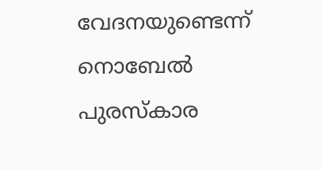വേദനയുണ്ടെന്ന് നൊബേല്‍ പുരസ്‌കാര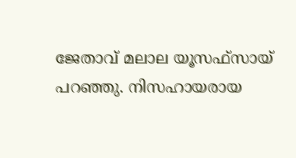ജേതാവ് മലാല യൂസഫ്‌സായ് പറഞ്ഞു. നിസഹായരായ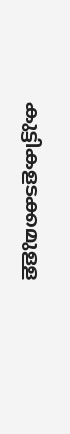കുട്ടികളടക്കമുള്ള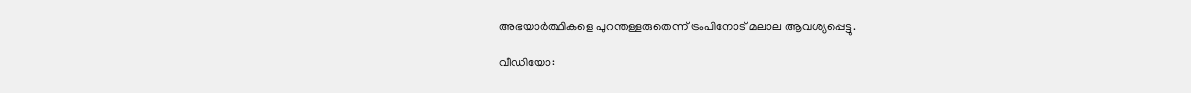അഭയാര്‍ത്ഥികളെ പുറന്തള്ളരുതെന്ന് ട്രംപിനോട് മലാല ആവശ്യപ്പെട്ടു.

വീഡിയോ: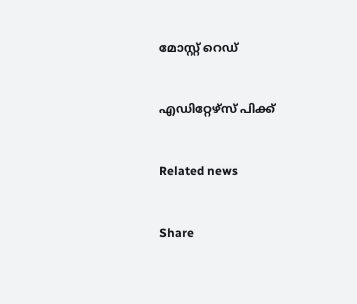മോസ്റ്റ് റെഡ്


എഡിറ്റേഴ്സ് പിക്ക്


Related news


Share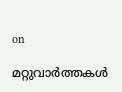on

മറ്റുവാര്‍ത്തകള്‍